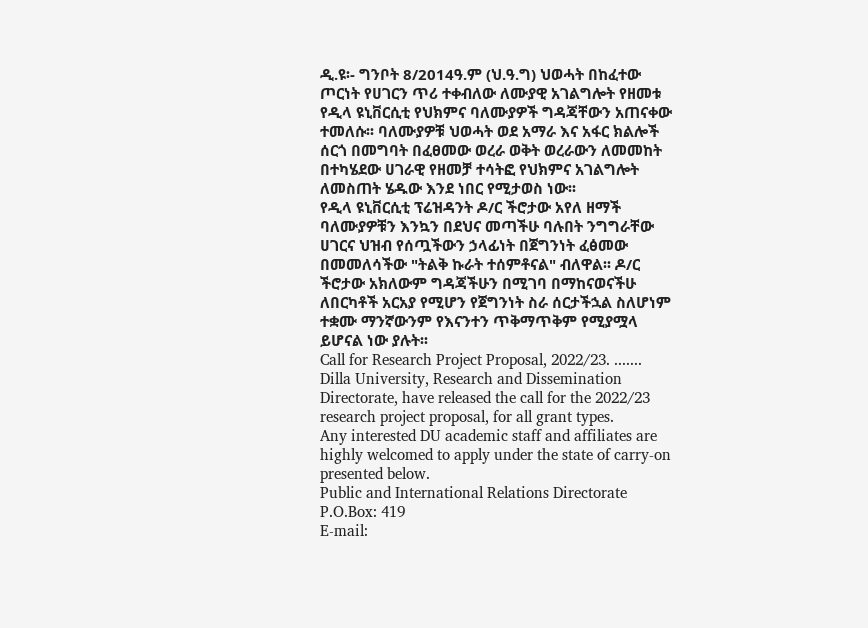ዲ.ዩ፡- ግንቦት 8/2014ዓ.ም (ህ.ዓ.ግ) ህወሓት በከፈተው ጦርነት የሀገርን ጥሪ ተቀብለው ለሙያዊ አገልግሎት የዘመቱ የዲላ ዩኒቨርሲቲ የህክምና ባለሙያዎች ግዳጃቸውን አጠናቀው ተመለሱ፡፡ ባለሙያዎቹ ህወሓት ወደ አማራ እና አፋር ክልሎች ሰርጎ በመግባት በፈፀመው ወረራ ወቅት ወረራውን ለመመከት በተካሄደው ሀገራዊ የዘመቻ ተሳትፎ የህክምና አገልግሎት ለመስጠት ሄዱው እንደ ነበር የሚታወስ ነው፡፡
የዲላ ዩኒቨርሲቲ ፕሬዝዳንት ዶ/ር ችሮታው አየለ ዘማች ባለሙያዎቹን እንኳን በደህና መጣችሁ ባሉበት ንግግራቸው ሀገርና ህዝብ የሰጧችውን ኃላፊነት በጀግንነት ፈፅመው በመመለሳችው "ትልቅ ኩራት ተሰምቶናል" ብለዋል፡፡ ዶ/ር ችሮታው አክለውም ግዳጃችሁን በሚገባ በማከናወናችሁ ለበርካቶች አርአያ የሚሆን የጀግንነት ስራ ሰርታችኋል ስለሆነም ተቋሙ ማንኛውንም የእናንተን ጥቅማጥቅም የሚያሟላ ይሆናል ነው ያሉት፡፡
Call for Research Project Proposal, 2022/23. ....... Dilla University, Research and Dissemination Directorate, have released the call for the 2022/23 research project proposal, for all grant types.
Any interested DU academic staff and affiliates are highly welcomed to apply under the state of carry-on presented below.
Public and International Relations Directorate
P.O.Box: 419
E-mail: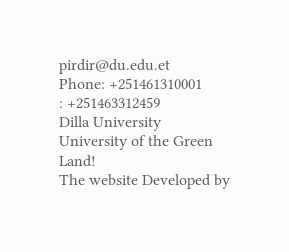pirdir@du.edu.et
Phone: +251461310001
: +251463312459
Dilla University
University of the Green Land!
The website Developed by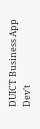DUICT Business App Dev't